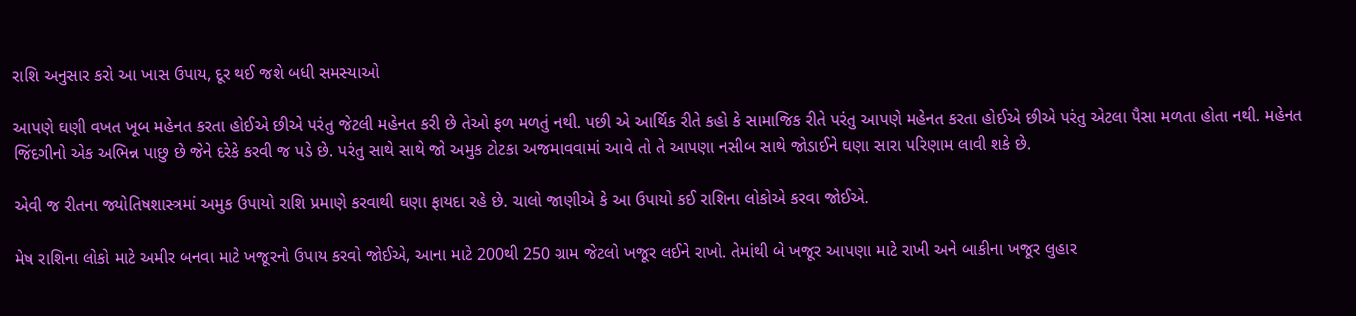રાશિ અનુસાર કરો આ ખાસ ઉપાય, દૂર થઈ જશે બધી સમસ્યાઓ

આપણે ઘણી વખત ખૂબ મહેનત કરતા હોઈએ છીએ પરંતુ જેટલી મહેનત કરી છે તેઓ ફળ મળતું નથી. પછી એ આર્થિક રીતે કહો કે સામાજિક રીતે પરંતુ આપણે મહેનત કરતા હોઈએ છીએ પરંતુ એટલા પૈસા મળતા હોતા નથી. મહેનત જિંદગીનો એક અભિન્ન પાછુ છે જેને દરેકે કરવી જ પડે છે. પરંતુ સાથે સાથે જો અમુક ટોટકા અજમાવવામાં આવે તો તે આપણા નસીબ સાથે જોડાઈને ઘણા સારા પરિણામ લાવી શકે છે.

એવી જ રીતના જ્યોતિષશાસ્ત્રમાં અમુક ઉપાયો રાશિ પ્રમાણે કરવાથી ઘણા ફાયદા રહે છે. ચાલો જાણીએ કે આ ઉપાયો કઈ રાશિના લોકોએ કરવા જોઈએ.

મેષ રાશિના લોકો માટે અમીર બનવા માટે ખજૂરનો ઉપાય કરવો જોઈએ, આના માટે 200થી 250 ગ્રામ જેટલો ખજૂર લઈને રાખો. તેમાંથી બે ખજૂર આપણા માટે રાખી અને બાકીના ખજૂર લુહાર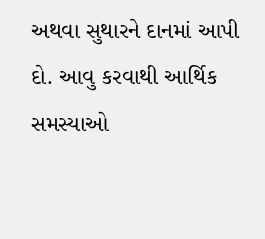અથવા સુથારને દાનમાં આપી દો. આવુ કરવાથી આર્થિક સમસ્યાઓ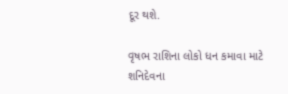દૂર થશે.

વૃષભ રાશિના લોકો ધન કમાવા માટે શનિદેવના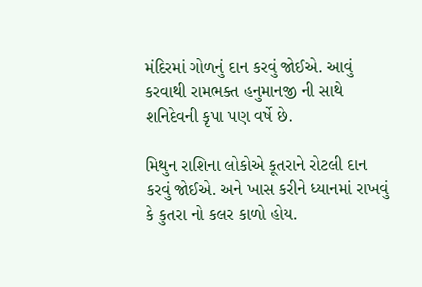મંદિરમાં ગોળનું દાન કરવું જોઈએ. આવું કરવાથી રામભક્ત હનુમાનજી ની સાથે શનિદેવની કૃપા પણ વર્ષે છે.

મિથુન રાશિના લોકોએ કૂતરાને રોટલી દાન કરવું જોઈએ. અને ખાસ કરીને ધ્યાનમાં રાખવું કે કુતરા નો કલર કાળો હોય.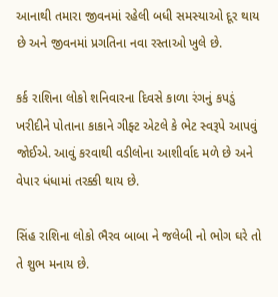આનાથી તમારા જીવનમાં રહેલી બધી સમસ્યાઓ દૂર થાય છે અને જીવનમાં પ્રગતિના નવા રસ્તાઓ ખુલે છે.

કર્ક રાશિના લોકો શનિવારના દિવસે કાળા રંગનું કપડું ખરીદીને પોતાના કાકાને ગીફ્ટ એટલે કે ભેટ સ્વરૂપે આપવું જોઈએ. આવું કરવાથી વડીલોના આશીર્વાદ મળે છે અને વેપાર ધંધામાં તરક્કી થાય છે.

સિંહ રાશિના લોકો ભૈરવ બાબા ને જલેબી નો ભોગ ઘરે તો તે શુભ મનાય છે.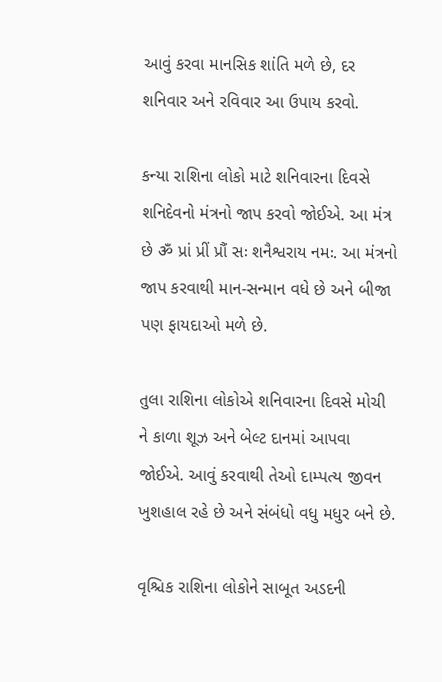આવું કરવા માનસિક શાંતિ મળે છે, દર શનિવાર અને રવિવાર આ ઉપાય કરવો.

કન્યા રાશિના લોકો માટે શનિવારના દિવસે શનિદેવનો મંત્રનો જાપ કરવો જોઈએ. આ મંત્ર છે ॐ પ્રાં પ્રીં પ્રૌં સઃ શનૈશ્વરાય નમઃ. આ મંત્રનો જાપ કરવાથી માન-સન્માન વધે છે અને બીજા પણ ફાયદાઓ મળે છે.

તુલા રાશિના લોકોએ શનિવારના દિવસે મોચી ને કાળા શૂઝ અને બેલ્ટ દાનમાં આપવા જોઈએ. આવું કરવાથી તેઓ દામ્પત્ય જીવન ખુશહાલ રહે છે અને સંબંધો વધુ મધુર બને છે.

વૃશ્ચિક રાશિના લોકોને સાબૂત અડદની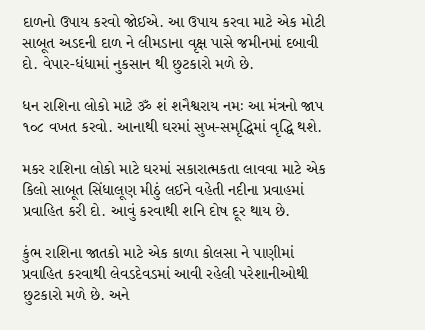દાળનો ઉપાય કરવો જોઈએ. આ ઉપાય કરવા માટે એક મોટી સાબૂત અડદની દાળ ને લીમડાના વૃક્ષ પાસે જમીનમાં દબાવી દો. વેપાર-ધંધામાં નુકસાન થી છુટકારો મળે છે.

ધન રાશિના લોકો માટે ॐ શં શનૈશ્વરાય નમઃ આ મંત્રનો જાપ ૧૦૮ વખત કરવો. આનાથી ઘરમાં સુખ-સમૃદ્ધિમાં વૃદ્ધિ થશે.

મકર રાશિના લોકો માટે ઘરમાં સકારાત્મકતા લાવવા માટે એક કિલો સાબૂત સિંધાલૂણ મીઠું લઈને વહેતી નદીના પ્રવાહમાં પ્રવાહિત કરી દો. આવું કરવાથી શનિ દોષ દૂર થાય છે.

કુંભ રાશિના જાતકો માટે એક કાળા કોલસા ને પાણીમાં પ્રવાહિત કરવાથી લેવડદેવડમાં આવી રહેલી પરેશાનીઓથી છુટકારો મળે છે. અને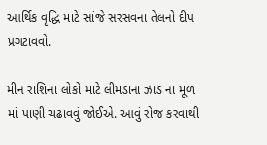આર્થિક વૃદ્ધિ માટે સાંજે સરસવના તેલનો દીપ પ્રગટાવવો.

મીન રાશિના લોકો માટે લીમડાના ઝાડ ના મૂળ માં પાણી ચઢાવવું જોઈએ. આવું રોજ કરવાથી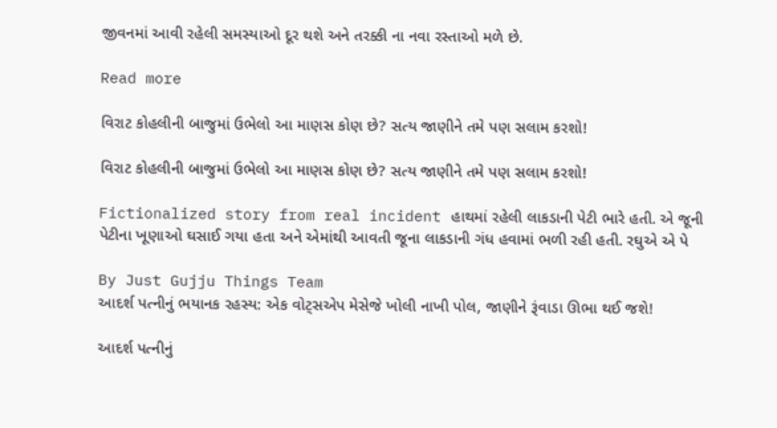જીવનમાં આવી રહેલી સમસ્યાઓ દૂર થશે અને તરક્કી ના નવા રસ્તાઓ મળે છે.

Read more

વિરાટ કોહલીની બાજુમાં ઉભેલો આ માણસ કોણ છે? સત્ય જાણીને તમે પણ સલામ કરશો!

વિરાટ કોહલીની બાજુમાં ઉભેલો આ માણસ કોણ છે? સત્ય જાણીને તમે પણ સલામ કરશો!

Fictionalized story from real incident હાથમાં રહેલી લાકડાની પેટી ભારે હતી. એ જૂની પેટીના ખૂણાઓ ઘસાઈ ગયા હતા અને એમાંથી આવતી જૂના લાકડાની ગંધ હવામાં ભળી રહી હતી. રઘુએ એ પે

By Just Gujju Things Team
આદર્શ પત્નીનું ભયાનક રહસ્ય: એક વોટ્સએપ મેસેજે ખોલી નાખી પોલ, જાણીને રૂંવાડા ઊભા થઈ જશે!

આદર્શ પત્નીનું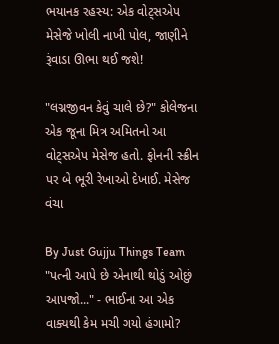ભયાનક રહસ્ય: એક વોટ્સએપ મેસેજે ખોલી નાખી પોલ, જાણીને રૂંવાડા ઊભા થઈ જશે!

"લગ્નજીવન કેવું ચાલે છે?" કોલેજના એક જૂના મિત્ર અમિતનો આ વોટ્સએપ મેસેજ હતો. ફોનની સ્ક્રીન પર બે ભૂરી રેખાઓ દેખાઈ. મેસેજ વંચા

By Just Gujju Things Team
"પત્ની આપે છે એનાથી થોડું ઓછું આપજો..." - ભાઈના આ એક વાક્યથી કેમ મચી ગયો હંગામો?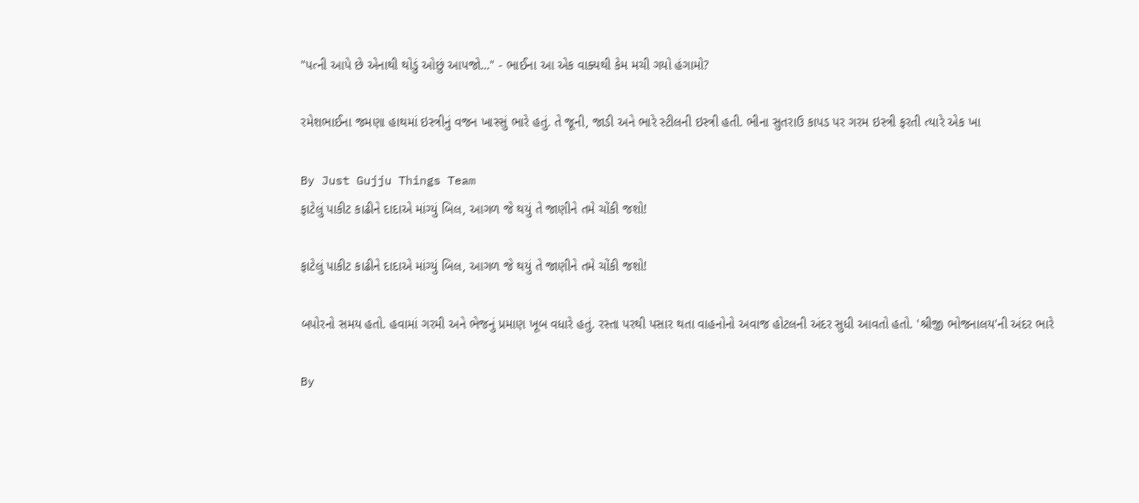"પત્ની આપે છે એનાથી થોડું ઓછું આપજો..." - ભાઈના આ એક વાક્યથી કેમ મચી ગયો હંગામો?

રમેશભાઈના જમણા હાથમાં ઇસ્ત્રીનું વજન ખાસ્સું ભારે હતું. તે જૂની, જાડી અને ભારે સ્ટીલની ઇસ્ત્રી હતી. ભીના સુતરાઉ કાપડ પર ગરમ ઇસ્ત્રી ફરતી ત્યારે એક ખા

By Just Gujju Things Team
ફાટેલું પાકીટ કાઢીને દાદાએ માંગ્યું બિલ, આગળ જે થયું તે જાણીને તમે ચોંકી જશો!

ફાટેલું પાકીટ કાઢીને દાદાએ માંગ્યું બિલ, આગળ જે થયું તે જાણીને તમે ચોંકી જશો!

બપોરનો સમય હતો. હવામાં ગરમી અને ભેજનું પ્રમાણ ખૂબ વધારે હતું. રસ્તા પરથી પસાર થતા વાહનોનો અવાજ હોટલની અંદર સુધી આવતો હતો. 'શ્રીજી ભોજનાલય'ની અંદર ભારે

By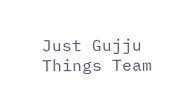Just Gujju Things Team